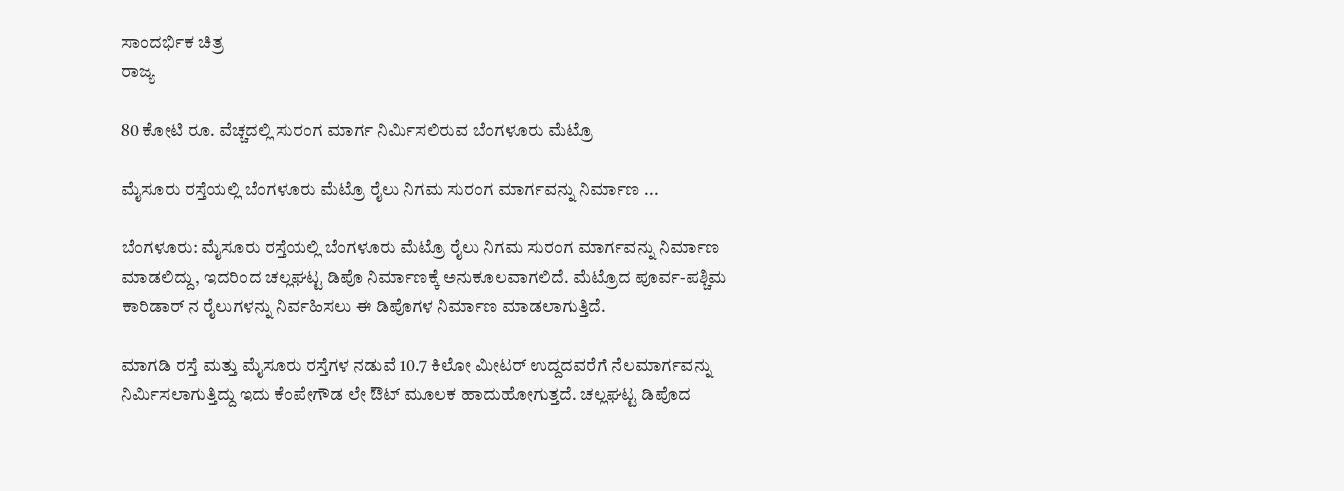ಸಾಂದರ್ಭಿಕ ಚಿತ್ರ
ರಾಜ್ಯ

80 ಕೋಟಿ ರೂ. ವೆಚ್ಚದಲ್ಲಿ ಸುರಂಗ ಮಾರ್ಗ ನಿರ್ಮಿಸಲಿರುವ ಬೆಂಗಳೂರು ಮೆಟ್ರೊ

ಮೈಸೂರು ರಸ್ತೆಯಲ್ಲಿ ಬೆಂಗಳೂರು ಮೆಟ್ರೊ ರೈಲು ನಿಗಮ ಸುರಂಗ ಮಾರ್ಗವನ್ನು ನಿರ್ಮಾಣ ...

ಬೆಂಗಳೂರು: ಮೈಸೂರು ರಸ್ತೆಯಲ್ಲಿ ಬೆಂಗಳೂರು ಮೆಟ್ರೊ ರೈಲು ನಿಗಮ ಸುರಂಗ ಮಾರ್ಗವನ್ನು ನಿರ್ಮಾಣ ಮಾಡಲಿದ್ದು, ಇದರಿಂದ ಚಲ್ಲಘಟ್ಟ ಡಿಪೊ ನಿರ್ಮಾಣಕ್ಕೆ ಅನುಕೂಲವಾಗಲಿದೆ. ಮೆಟ್ರೊದ ಪೂರ್ವ-ಪಶ್ಚಿಮ ಕಾರಿಡಾರ್ ನ ರೈಲುಗಳನ್ನು ನಿರ್ವಹಿಸಲು ಈ ಡಿಪೊಗಳ ನಿರ್ಮಾಣ ಮಾಡಲಾಗುತ್ತಿದೆ.

ಮಾಗಡಿ ರಸ್ತೆ ಮತ್ತು ಮೈಸೂರು ರಸ್ತೆಗಳ ನಡುವೆ 10.7 ಕಿಲೋ ಮೀಟರ್ ಉದ್ದದವರೆಗೆ ನೆಲಮಾರ್ಗವನ್ನು ನಿರ್ಮಿಸಲಾಗುತ್ತಿದ್ದು ಇದು ಕೆಂಪೇಗೌಡ ಲೇ ಔಟ್ ಮೂಲಕ ಹಾದುಹೋಗುತ್ತದೆ. ಚಲ್ಲಘಟ್ಟ ಡಿಪೊದ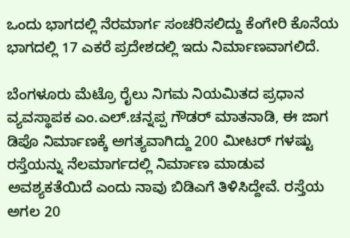ಒಂದು ಭಾಗದಲ್ಲಿ ನೆರಮಾರ್ಗ ಸಂಚರಿಸಲಿದ್ದು ಕೆಂಗೇರಿ ಕೊನೆಯ ಭಾಗದಲ್ಲಿ 17 ಎಕರೆ ಪ್ರದೇಶದಲ್ಲಿ ಇದು ನಿರ್ಮಾಣವಾಗಲಿದೆ.

ಬೆಂಗಳೂರು ಮೆಟ್ರೊ ರೈಲು ನಿಗಮ ನಿಯಮಿತದ ಪ್ರಧಾನ ವ್ಯವಸ್ಥಾಪಕ ಎಂ.ಎಲ್.ಚನ್ನಪ್ಪ ಗೌಡರ್ ಮಾತನಾಡಿ, ಈ ಜಾಗ ಡಿಪೊ ನಿರ್ಮಾಣಕ್ಕೆ ಅಗತ್ಯವಾಗಿದ್ದು 200 ಮೀಟರ್ ಗಳಷ್ಟು ರಸ್ತೆಯನ್ನು ನೆಲಮಾರ್ಗದಲ್ಲಿ ನಿರ್ಮಾಣ ಮಾಡುವ ಅವಶ್ಯಕತೆಯಿದೆ ಎಂದು ನಾವು ಬಿಡಿಎಗೆ ತಿಳಿಸಿದ್ದೇವೆ. ರಸ್ತೆಯ ಅಗಲ 20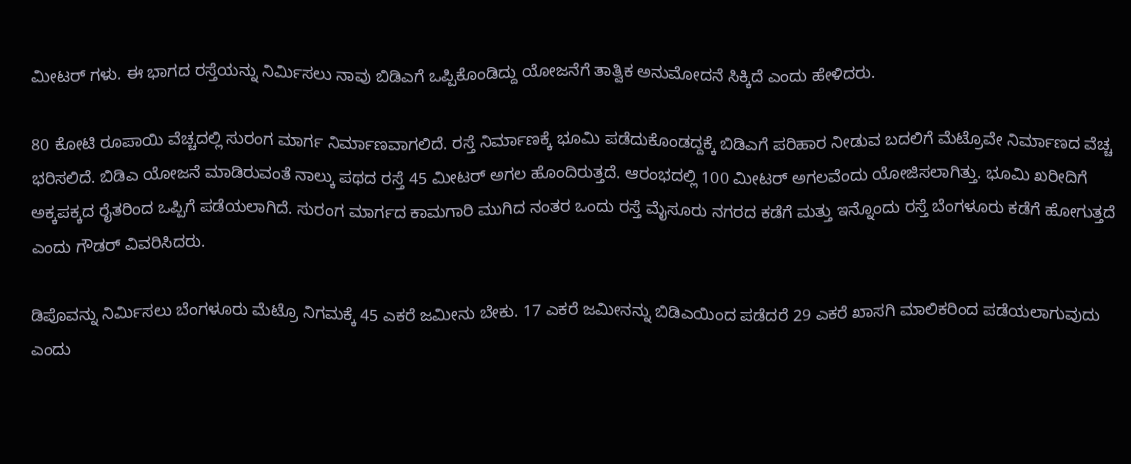ಮೀಟರ್ ಗಳು. ಈ ಭಾಗದ ರಸ್ತೆಯನ್ನು ನಿರ್ಮಿಸಲು ನಾವು ಬಿಡಿಎಗೆ ಒಪ್ಪಿಕೊಂಡಿದ್ದು ಯೋಜನೆಗೆ ತಾತ್ವಿಕ ಅನುಮೋದನೆ ಸಿಕ್ಕಿದೆ ಎಂದು ಹೇಳಿದರು.

80 ಕೋಟಿ ರೂಪಾಯಿ ವೆಚ್ಚದಲ್ಲಿ ಸುರಂಗ ಮಾರ್ಗ ನಿರ್ಮಾಣವಾಗಲಿದೆ. ರಸ್ತೆ ನಿರ್ಮಾಣಕ್ಕೆ ಭೂಮಿ ಪಡೆದುಕೊಂಡದ್ದಕ್ಕೆ ಬಿಡಿಎಗೆ ಪರಿಹಾರ ನೀಡುವ ಬದಲಿಗೆ ಮೆಟ್ರೊವೇ ನಿರ್ಮಾಣದ ವೆಚ್ಚ ಭರಿಸಲಿದೆ. ಬಿಡಿಎ ಯೋಜನೆ ಮಾಡಿರುವಂತೆ ನಾಲ್ಕು ಪಥದ ರಸ್ತೆ 45 ಮೀಟರ್ ಅಗಲ ಹೊಂದಿರುತ್ತದೆ. ಆರಂಭದಲ್ಲಿ 100 ಮೀಟರ್ ಅಗಲವೆಂದು ಯೋಜಿಸಲಾಗಿತ್ತು. ಭೂಮಿ ಖರೀದಿಗೆ ಅಕ್ಕಪಕ್ಕದ ರೈತರಿಂದ ಒಪ್ಪಿಗೆ ಪಡೆಯಲಾಗಿದೆ. ಸುರಂಗ ಮಾರ್ಗದ ಕಾಮಗಾರಿ ಮುಗಿದ ನಂತರ ಒಂದು ರಸ್ತೆ ಮೈಸೂರು ನಗರದ ಕಡೆಗೆ ಮತ್ತು ಇನ್ನೊಂದು ರಸ್ತೆ ಬೆಂಗಳೂರು ಕಡೆಗೆ ಹೋಗುತ್ತದೆ ಎಂದು ಗೌಡರ್ ವಿವರಿಸಿದರು.

ಡಿಪೊವನ್ನು ನಿರ್ಮಿಸಲು ಬೆಂಗಳೂರು ಮೆಟ್ರೊ ನಿಗಮಕ್ಕೆ 45 ಎಕರೆ ಜಮೀನು ಬೇಕು. 17 ಎಕರೆ ಜಮೀನನ್ನು ಬಿಡಿಎಯಿಂದ ಪಡೆದರೆ 29 ಎಕರೆ ಖಾಸಗಿ ಮಾಲಿಕರಿಂದ ಪಡೆಯಲಾಗುವುದು ಎಂದು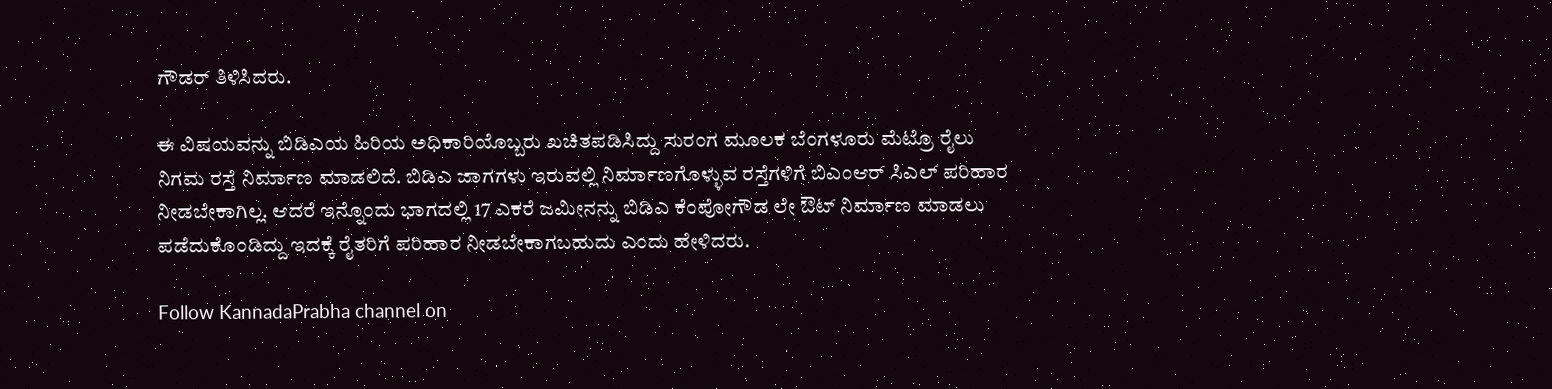ಗೌಡರ್ ತಿಳಿಸಿದರು.

ಈ ವಿಷಯವನ್ನು ಬಿಡಿಎಯ ಹಿರಿಯ ಅಧಿಕಾರಿಯೊಬ್ಬರು ಖಚಿತಪಡಿಸಿದ್ದು ಸುರಂಗ ಮೂಲಕ ಬೆಂಗಳೂರು ಮೆಟ್ರೊ ರೈಲು ನಿಗಮ ರಸ್ತೆ ನಿರ್ಮಾಣ ಮಾಡಲಿದೆ. ಬಿಡಿಎ ಜಾಗಗಳು ಇರುವಲ್ಲಿ ನಿರ್ಮಾಣಗೊಳ್ಳುವ ರಸ್ತೆಗಳಿಗೆ ಬಿಎಂಆರ್ ಸಿಎಲ್ ಪರಿಹಾರ ನೀಡಬೇಕಾಗಿಲ್ಲ. ಆದರೆ ಇನ್ನೊಂದು ಭಾಗದಲ್ಲಿ 17 ಎಕರೆ ಜಮೀನನ್ನು ಬಿಡಿಎ ಕೆಂಪೋಗೌಡ ಲೇ ಔಟ್ ನಿರ್ಮಾಣ ಮಾಡಲು ಪಡೆದುಕೊಂಡಿದ್ದು ಇದಕ್ಕೆ ರೈತರಿಗೆ ಪರಿಹಾರ ನೀಡಬೇಕಾಗಬಹುದು ಎಂದು ಹೇಳಿದರು.

Follow KannadaPrabha channel on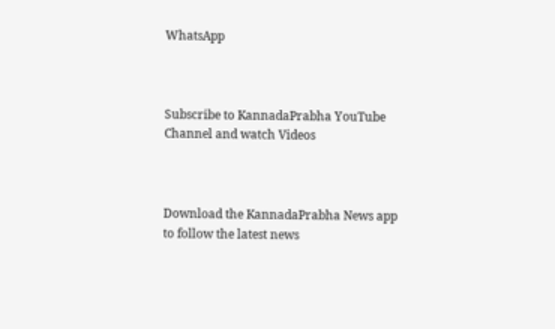WhatsApp



Subscribe to KannadaPrabha YouTube Channel and watch Videos



Download the KannadaPrabha News app to follow the latest news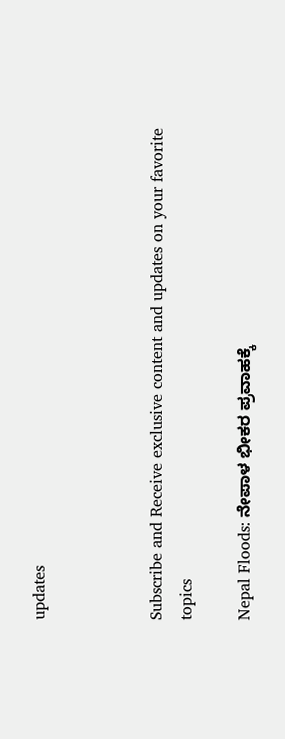updates



Subscribe and Receive exclusive content and updates on your favorite topics

Nepal Floods: ನೇಪಾಳ ಭೀಕರ ಪ್ರವಾಹಕ್ಕೆ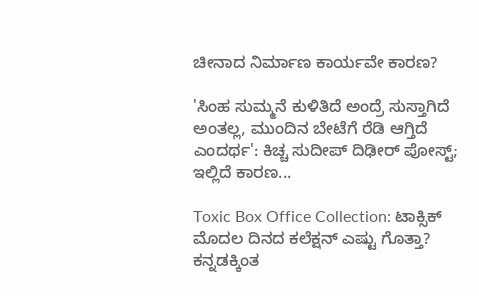ಚೀನಾದ ನಿರ್ಮಾಣ ಕಾರ್ಯವೇ ಕಾರಣ?

'ಸಿಂಹ ಸುಮ್ಮನೆ ಕುಳಿತಿದೆ ಅಂದ್ರೆ ಸುಸ್ತಾಗಿದೆ ಅಂತಲ್ಲ, ಮುಂದಿನ ಬೇಟೆಗೆ ರೆಡಿ ಆಗ್ತಿದೆ ಎಂದರ್ಥ': ಕಿಚ್ಚ ಸುದೀಪ್ ದಿಢೀರ್ ಪೋಸ್ಟ್; ಇಲ್ಲಿದೆ ಕಾರಣ...

Toxic Box Office Collection: ಟಾಕ್ಸಿಕ್ ಮೊದಲ ದಿನದ ಕಲೆಕ್ಷನ್ ಎಷ್ಟು ಗೊತ್ತಾ? ಕನ್ನಡಕ್ಕಿಂತ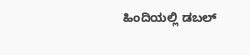ಹಿಂದಿಯಲ್ಲಿ ಡಬಲ್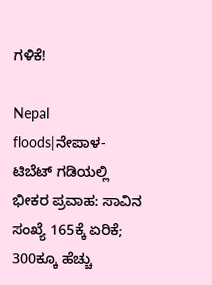ಗಳಿಕೆ!

Nepal floods|ನೇಪಾಳ-ಟಿಬೆಟ್ ಗಡಿಯಲ್ಲಿ ಭೀಕರ ಪ್ರವಾಹ: ಸಾವಿನ ಸಂಖ್ಯೆ 165ಕ್ಕೆ ಏರಿಕೆ; 300ಕ್ಕೂ ಹೆಚ್ಚು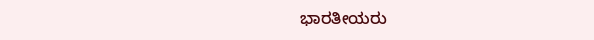ಭಾರತೀಯರು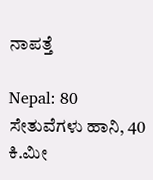ನಾಪತ್ತೆ

Nepal: 80 ಸೇತುವೆಗಳು ಹಾನಿ, 40 ಕಿ.ಮೀ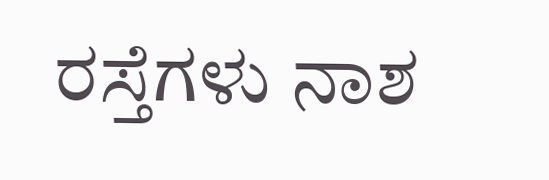ರಸ್ತೆಗಳು ನಾಶ